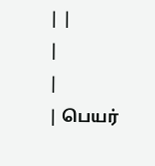| |
|
|
| பெயர்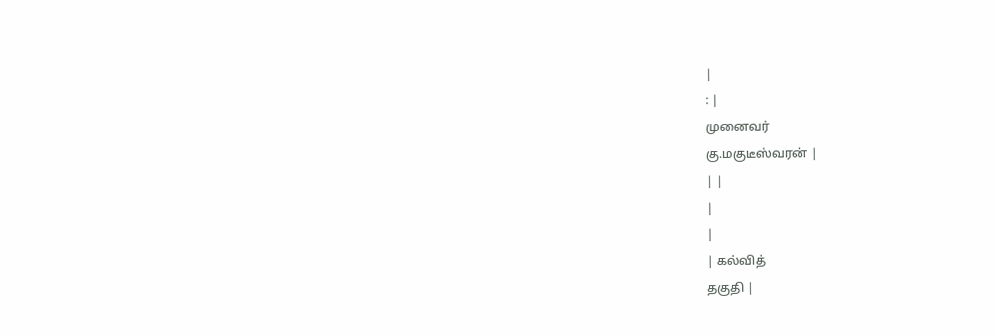|
: |
முனைவர்
கு.மகுடீஸ்வரன் |
| |
|
|
| கல்வித்
தகுதி |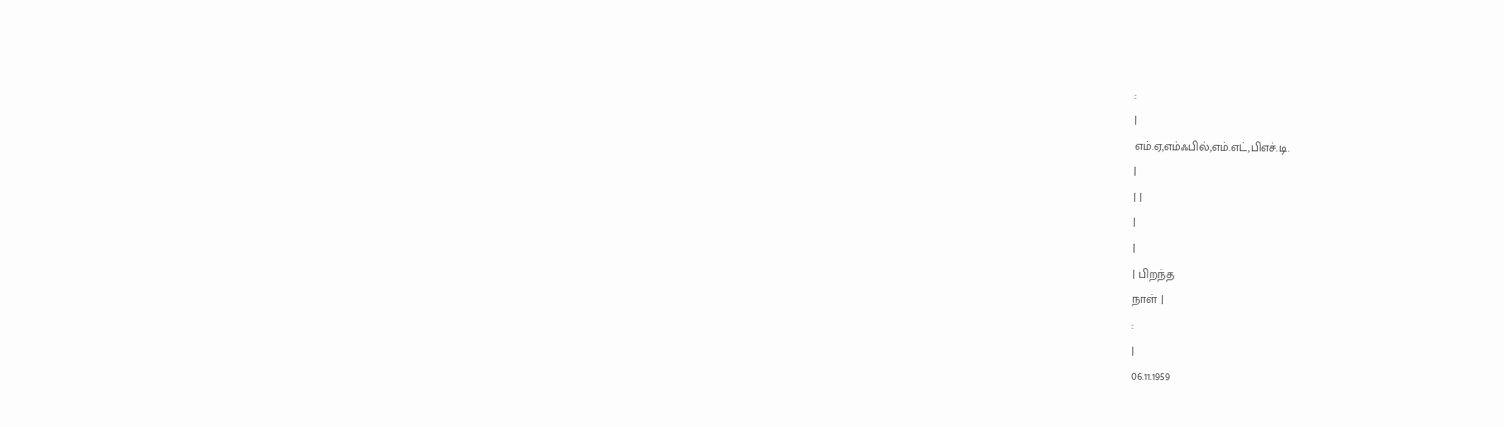:
|
எம்.ஏ,எம்ஃபில்,எம்.எட்,பிஎச்.டி.
|
| |
|
|
| பிறந்த
நாள் |
:
|
06.11.1959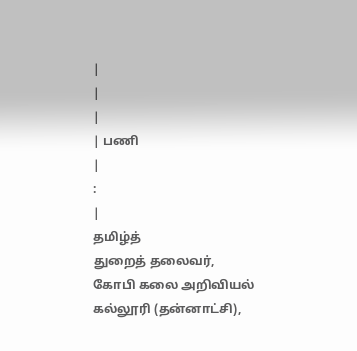|
|
|
| பணி
|
:
|
தமிழ்த்
துறைத் தலைவர்,
கோபி கலை அறிவியல் கல்லூரி (தன்னாட்சி),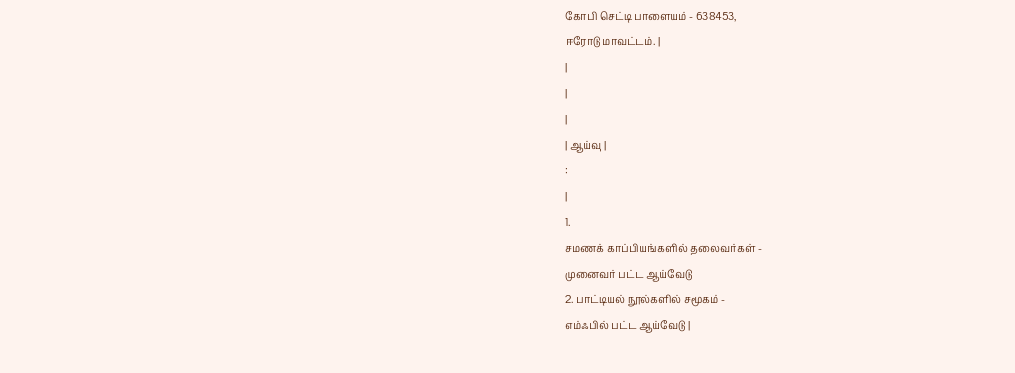கோபி செட்டி பாளையம் - 638453,
ஈரோடு மாவட்டம். |
|
|
|
| ஆய்வு |
:
|
1.
சமணக் காப்பியங்களில் தலைவர்கள் -
முனைவர் பட்ட ஆய்வேடு
2. பாட்டியல் நூல்களில் சமூகம் -
எம்ஃபில் பட்ட ஆய்வேடு |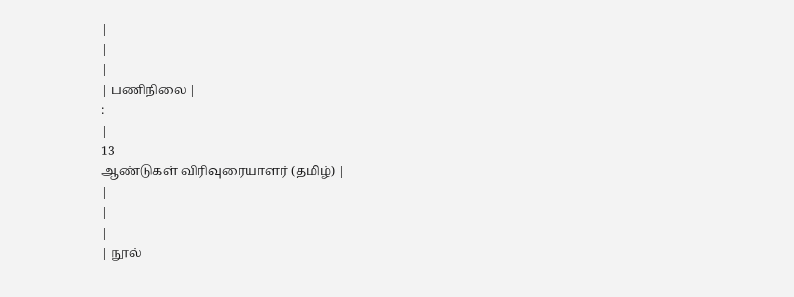|
|
|
| பணிநிலை |
:
|
13
ஆண்டுகள் விரிவுரையாளர் (தமிழ்) |
|
|
|
| நூல்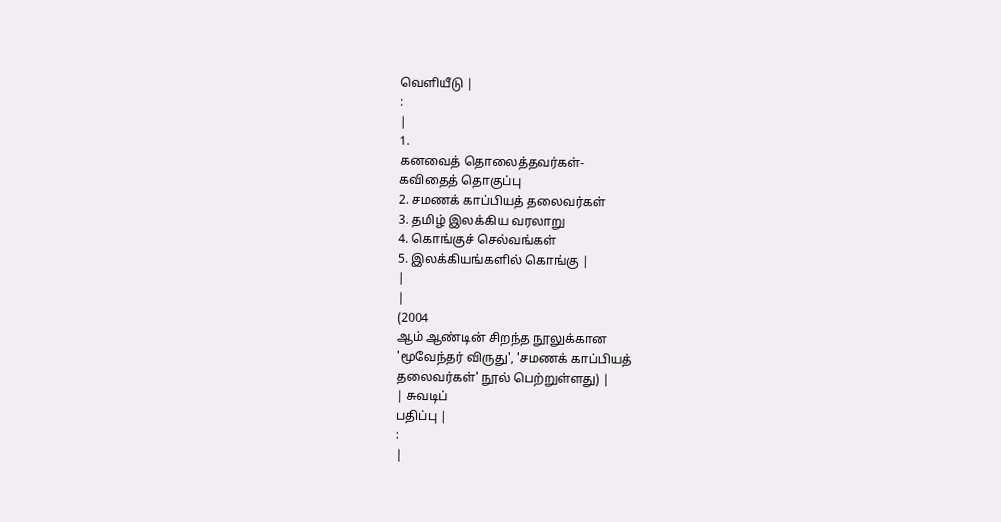வெளியீடு |
:
|
1.
கனவைத் தொலைத்தவர்கள்-
கவிதைத் தொகுப்பு
2. சமணக் காப்பியத் தலைவர்கள்
3. தமிழ் இலக்கிய வரலாறு
4. கொங்குச் செல்வங்கள்
5. இலக்கியங்களில் கொங்கு |
|
|
(2004
ஆம் ஆண்டின் சிறந்த நூலுக்கான
'மூவேந்தர் விருது', 'சமணக் காப்பியத்
தலைவர்கள்' நூல் பெற்றுள்ளது) |
| சுவடிப்
பதிப்பு |
:
|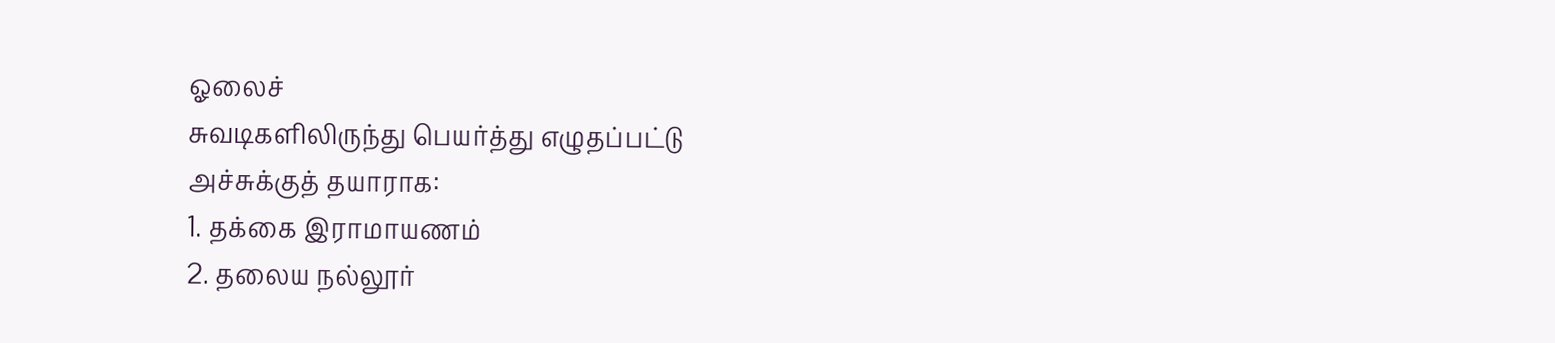ஓலைச்
சுவடிகளிலிருந்து பெயர்த்து எழுதப்பட்டு
அச்சுக்குத் தயாராக:
1. தக்கை இராமாயணம்
2. தலைய நல்லூர்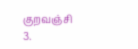குறவஞ்சி
3.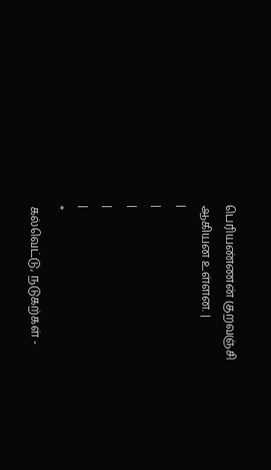பெரியண்ணன் குறவஞ்சி
ஆகியன உள்ளன. |
|
|
|
|
|
*
கல்வெட்டு, நடுகற்கள் -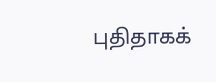புதிதாகக்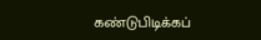கண்டுபிடிக்கப்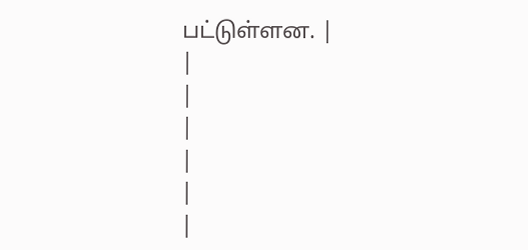பட்டுள்ளன. |
|
|
|
|
|
|